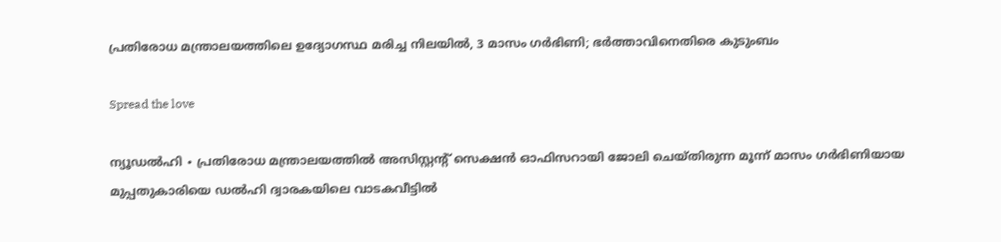പ്രതിരോധ മന്ത്രാലയത്തിലെ ഉദ്യോഗസ്ഥ മരിച്ച നിലയിൽ, 3 മാസം ഗർഭിണി; ഭർത്താവിനെതിരെ കുടുംബം

Spread the love

ന്യൂഡൽഹി ∙ പ്രതിരോധ മന്ത്രാലയത്തിൽ അസിസ്റ്റന്റ് സെക്ഷൻ ഓഫിസറായി ജോലി ചെയ്തിരുന്ന മൂന്ന് മാസം ഗർഭിണിയായ മുപ്പതുകാരിയെ ഡൽഹി ദ്വാരകയിലെ വാടകവീട്ടിൽ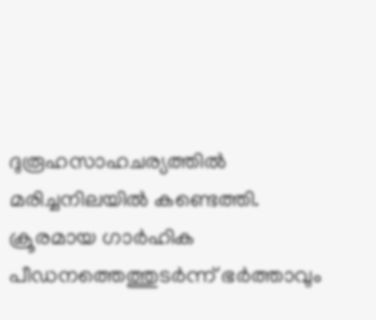ദുരൂഹസാഹചര്യത്തിൽ മരിച്ചനിലയിൽ കണ്ടെത്തി. ക്രൂരമായ ഗാർഹിക പീഡനത്തെത്തുടർന്ന് ഭർത്താവും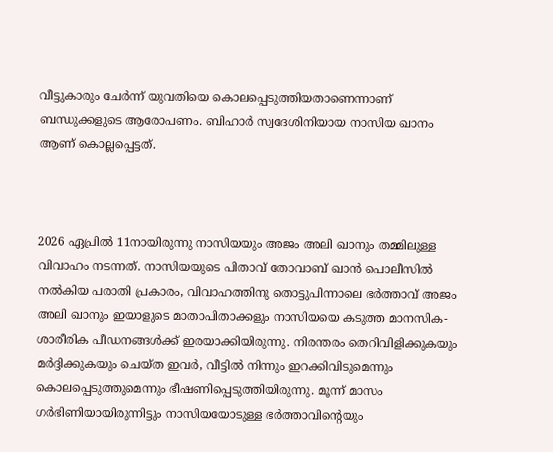വീട്ടുകാരും ചേർന്ന് യുവതിയെ കൊലപ്പെടുത്തിയതാണെന്നാണ് ബന്ധുക്കളുടെ ആരോപണം. ബിഹാർ സ്വദേശിനിയായ നാസിയ ഖാനം ആണ് കൊല്ലപ്പെട്ടത്.



2026 ഏപ്രിൽ 11നായിരുന്നു നാസിയയും അജം അലി ഖാനും തമ്മിലുള്ള വിവാഹം നടന്നത്. നാസിയയുടെ പിതാവ് തോവാബ് ഖാൻ പൊലീസിൽ നൽകിയ പരാതി പ്രകാരം, വിവാഹത്തിനു തൊട്ടുപിന്നാലെ ഭർത്താവ് അജം അലി ഖാനും ഇയാളുടെ മാതാപിതാക്കളും നാസിയയെ കടുത്ത മാനസിക-ശാരീരിക പീഡനങ്ങൾക്ക് ഇരയാക്കിയിരുന്നു. നിരന്തരം തെറിവിളിക്കുകയും മർദ്ദിക്കുകയും ചെയ്ത ഇവർ, വീട്ടിൽ നിന്നും ഇറക്കിവിടുമെന്നും കൊലപ്പെടുത്തുമെന്നും ഭീഷണിപ്പെടുത്തിയിരുന്നു. മൂന്ന് മാസം ഗർഭിണിയായിരുന്നിട്ടും നാസിയയോടുള്ള ഭർത്താവിന്റെയും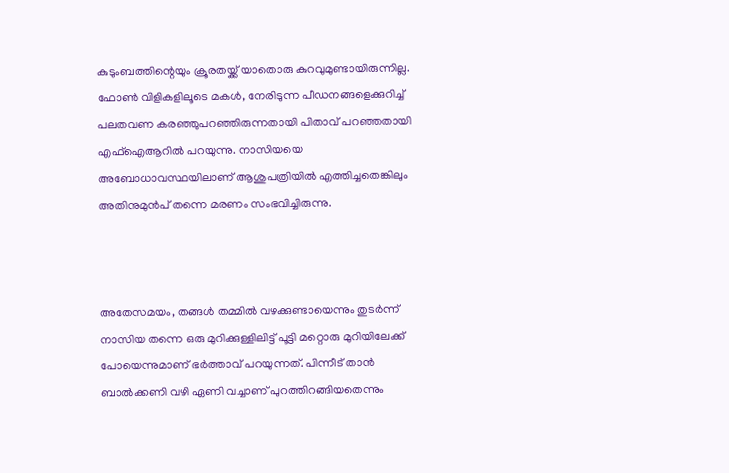കുടുംബത്തിന്റെയും ക്രൂരതയ്ക്ക് യാതൊരു കുറവുമുണ്ടായിരുന്നില്ല. ഫോൺ വിളികളിലൂടെ മകൾ, നേരിടുന്ന പീഡനങ്ങളെക്കുറിച്ച് പലതവണ കരഞ്ഞുപറഞ്ഞിരുന്നതായി പിതാവ് പറഞ്ഞതായി എഫ്ഐആറിൽ പറയുന്നു. നാസിയയെ അബോധാവസ്ഥയിലാണ് ആശുപത്രിയിൽ എത്തിച്ചതെങ്കിലും അതിനുമുൻപ് തന്നെ മരണം സംഭവിച്ചിരുന്നു.



അതേസമയം, തങ്ങൾ തമ്മിൽ വഴക്കുണ്ടായെന്നും തുടർന്ന് നാസിയ തന്നെ ഒരു മുറിക്കുള്ളിലിട്ട് പൂട്ടി മറ്റൊരു മുറിയിലേക്ക് പോയെന്നുമാണ് ഭർത്താവ് പറയുന്നത്. പിന്നീട് താൻ ബാൽക്കണി വഴി ഏണി വച്ചാണ് പുറത്തിറങ്ങിയതെന്നും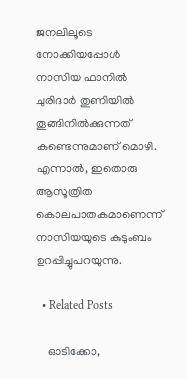ജനലിലൂടെ നോക്കിയപ്പോൾ നാസിയ ഫാനിൽ ചുരിദാർ തുണിയിൽ തൂങ്ങിനിൽക്കുന്നത് കണ്ടെന്നുമാണ് മൊഴി. എന്നാൽ, ഇതൊരു ആസൂത്രിത കൊലപാതകമാണെന്ന് നാസിയയുടെ കുടുംബം ഉറപ്പിച്ചുപറയുന്നു.

  • Related Posts

    ഓടിക്കോ,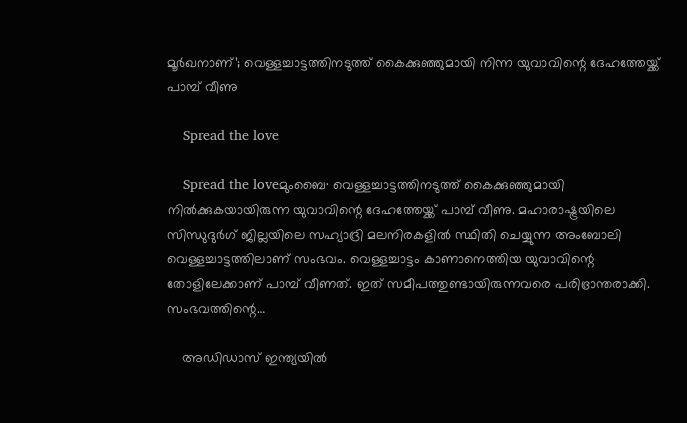മൂർഖനാണ്’; വെള്ളച്ചാട്ടത്തിനടുത്ത് കൈക്കുഞ്ഞുമായി നിന്ന യുവാവിന്റെ ദേഹത്തേയ്ക്ക് പാമ്പ് വീണു

    Spread the love

    Spread the loveമുംബൈ∙ വെള്ളച്ചാട്ടത്തിനടുത്ത് കൈക്കുഞ്ഞുമായി നിൽക്കുകയായിരുന്ന യുവാവിന്റെ ദേഹത്തേയ്ക്ക് പാമ്പ് വീണു. മഹാരാഷ്ട്രയിലെ സിന്ധുദുർഗ് ജില്ലയിലെ സഹ്യാദ്രി മലനിരകളിൽ സ്ഥിതി ചെയ്യുന്ന അംബോലി വെള്ളച്ചാട്ടത്തിലാണ് സംഭവം. വെള്ളച്ചാട്ടം കാണാനെത്തിയ യുവാവിന്റെ തോളിലേക്കാണ് പാമ്പ് വീണത്. ഇത് സമീപത്തുണ്ടായിരുന്നവരെ പരിഭ്രാന്തരാക്കി. സംഭവത്തിന്റെ…

    അഡിഡാസ് ഇന്ത്യയില്‍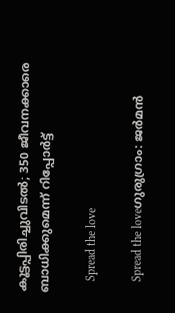കൂട്ടപ്പിരിച്ചുവിടല്‍; 350 ജീവനക്കാരെ ബാധിക്കുമെന്ന് റിപ്പോര്‍ട്ട്

    Spread the love

    Spread the loveഗുരുഗ്രാം: ജര്‍മന്‍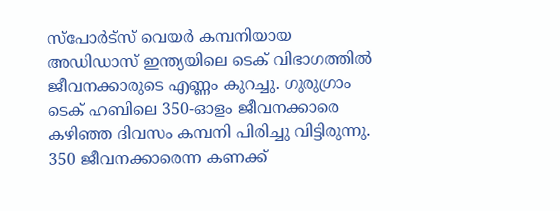സ്‌പോര്‍ട്‌സ് വെയര്‍ കമ്പനിയായ അഡിഡാസ് ഇന്ത്യയിലെ ടെക് വിഭാഗത്തില്‍ ജീവനക്കാരുടെ എണ്ണം കുറച്ചു. ഗുരുഗ്രാം ടെക് ഹബിലെ 350-ഓളം ജീവനക്കാരെ കഴിഞ്ഞ ദിവസം കമ്പനി പിരിച്ചു വിട്ടിരുന്നു. 350 ജീവനക്കാരെന്ന കണക്ക്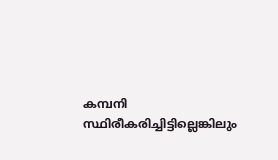കമ്പനി സ്ഥിരീകരിച്ചിട്ടില്ലെങ്കിലും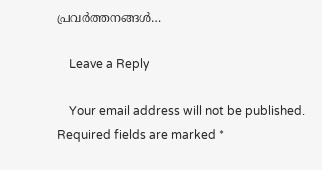പ്രവര്‍ത്തനങ്ങള്‍…

    Leave a Reply

    Your email address will not be published. Required fields are marked *